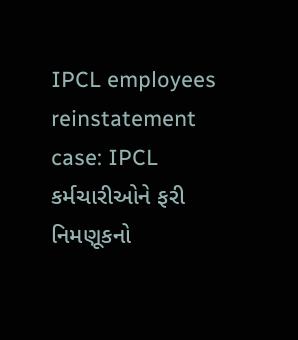IPCL employees reinstatement case: IPCL કર્મચારીઓને ફરી નિમણૂકનો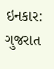ઇનકાર: ગુજરાત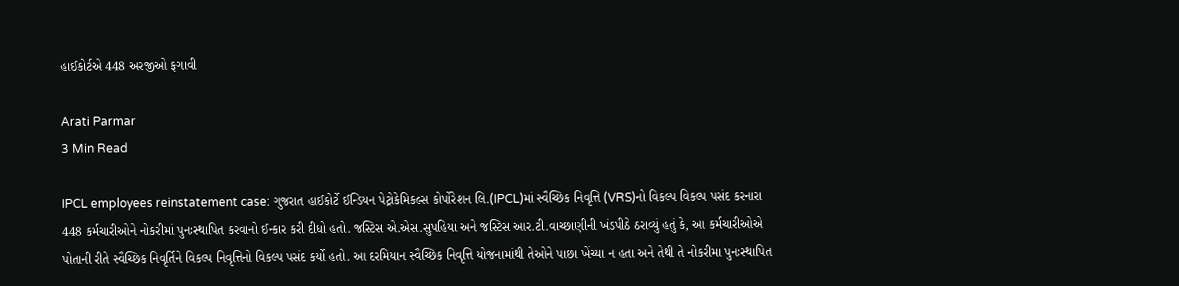હાઈકોર્ટએ 448 અરજીઓ ફગાવી

Arati Parmar
3 Min Read

IPCL employees reinstatement case: ગુજરાત હાઈકોર્ટે ઈન્ડિયન પેટ્રોકેમિકલ્સ કોર્પોરેશન લિ.(IPCL)માં સ્વૈચ્છિક નિવૃત્તિ (VRS)નો વિકલ્પ વિકલ્પ પસંદ કરનારા 448 કર્મચારીઓને નોકરીમાં પુનઃસ્થાપિત કરવાનો ઈન્કાર કરી દીધો હતો. જસ્ટિસ એ.એસ.સુપહિયા અને જસ્ટિસ આર.ટી.વાચ્છાણીની ખંડપીઠે ઠરાવ્યું હતું કે, આ કર્મચારીઓએ પોતાની રીતે સ્વૈચ્છિક નિવૃર્તિને વિકલ્પ નિવૃત્તિનો વિકલ્પ પસંદ કર્યો હતો. આ દરમિયાન સ્વૈચ્છિક નિવૃત્તિ યોજનામાંથી તેઓને પાછા ખેંચ્યા ન હતા અને તેથી તે નોકરીમા પુનઃસ્થાપિત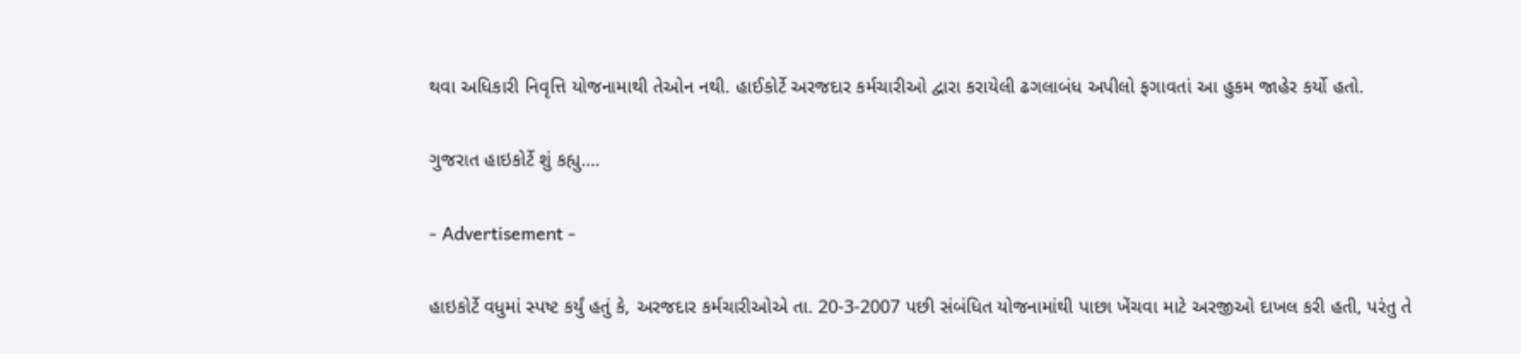થવા અધિકારી નિવૃત્તિ યોજનામાથી તેઓન નથી. હાઈકોર્ટે અરજદાર કર્મચારીઓ દ્વારા કરાયેલી ઢગલાબંધ અપીલો ફગાવતાં આ હુકમ જાહેર કર્યો હતો.

ગુજરાત હાઇકોર્ટે શું કહ્યુ….

- Advertisement -

હાઇકોર્ટે વધુમાં સ્પષ્ટ કર્યું હતું કે, અરજદાર કર્મચારીઓએ તા. 20-3-2007 પછી સંબંધિત યોજનામાંથી પાછા ખેંચવા માટે અરજીઓ દાખલ કરી હતી, પરંતુ તે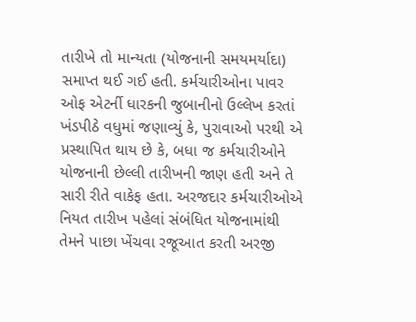તારીખે તો માન્યતા (યોજનાની સમયમર્યાદા) સમાપ્ત થઈ ગઈ હતી. કર્મચારીઓના પાવર ઓફ એટર્ની ધારકની જુબાનીનો ઉલ્લેખ કરતાં ખંડપીઠે વધુમાં જણાવ્યું કે, પુરાવાઓ પરથી એ પ્રસ્થાપિત થાય છે કે, બધા જ કર્મચારીઓને યોજનાની છેલ્લી તારીખની જાણ હતી અને તે સારી રીતે વાકેફ હતા. અરજદાર કર્મચારીઓએ નિયત તારીખ પહેલાં સંબંધિત યોજનામાંથી તેમને પાછા ખેંચવા રજૂઆત કરતી અરજી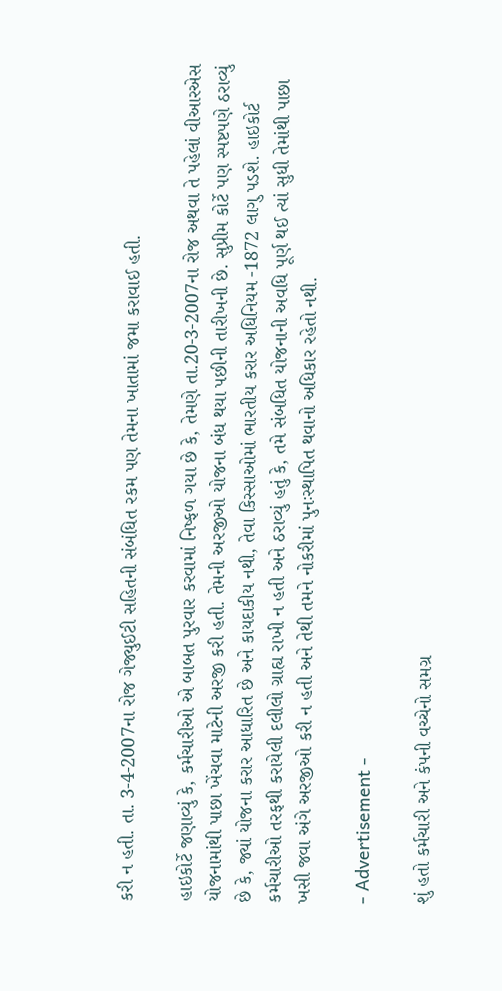કરી ન હતી. તા. 3-4-2007ના રોજ ગેજ્યુઈટી સહિતની સંબંધિત રકમ પણ તેમના ખાતામાં જમા કરાવાઈ હતી.

હાઇકોર્ટે જણાવ્યું કે, કર્મચારીઓ એ બાબત પુરવાર કરવામાં નિષ્ફળ ગયા છે કે, તેમણે તા.20-3-2007ના રોજ અથવા તે પહેલાં વીઆરએસ યોજનામાંથી પાછા ખેંચવા માટેની અરજી કરી હતી. તેમની અરજીઓ યોજના બંધ થયા પછીની તારીખની છે. સુપ્રીમ કોર્ટે પણ સ્પષ્ટપણે ઠરાવ્યું છે કે, જ્યાં યોજના કરાર આધારિત છે અને કાયદાકીય નથી, તેવા કિસ્સાઓમાં ભારતીય કરાર અધિનિયમ -1872 લાગુ પડશે. હાઇકોર્ટ કર્મચારીઓ તરફથી કરાયેલી દલીલો ગ્રાહ્ય રાખી ન હતી અને ઠરાવ્યું હતું કે, તમે સંબધિત યોજનાની અવધિ પૂર્ણ થઈ ત્યાં સુધી તેમાંથી પાછા ખસી જવા અંગે અરજીઓ કરી ન હતી અને તેથી તમને નોકરીમાં પુનઃસ્થાપિત થવાનો અધિકાર રહેતો નથી.

- Advertisement -

શું હતો કર્મચારી અને કંપની વચ્ચેનો સમગ્ર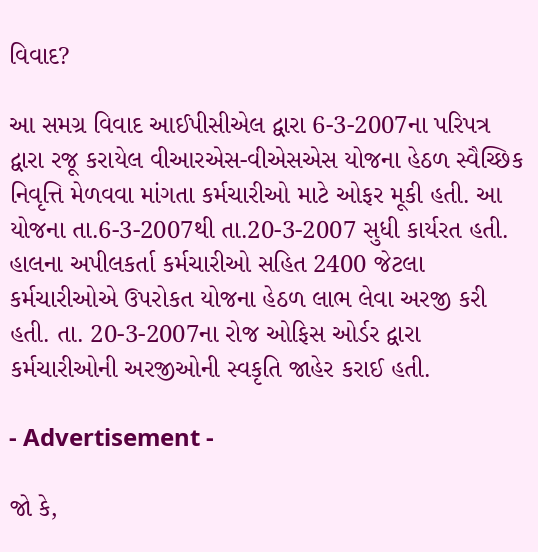વિવાદ?

આ સમગ્ર વિવાદ આઈપીસીએલ દ્વારા 6-3-2007ના પરિપત્ર દ્વારા રજૂ કરાયેલ વીઆરએસ-વીએસએસ યોજના હેઠળ સ્વૈચ્છિક નિવૃત્તિ મેળવવા માંગતા કર્મચારીઓ માટે ઓફર મૂકી હતી. આ યોજના તા.6-3-2007થી તા.20-3-2007 સુધી કાર્યરત હતી. હાલના અપીલકર્તા કર્મચારીઓ સહિત 2400 જેટલા કર્મચારીઓએ ઉપરોકત યોજના હેઠળ લાભ લેવા અરજી કરી હતી. તા. 20-3-2007ના રોજ ઓફિસ ઓર્ડર દ્વારા કર્મચારીઓની અરજીઓની સ્વકૃતિ જાહેર કરાઈ હતી.

- Advertisement -

જો કે,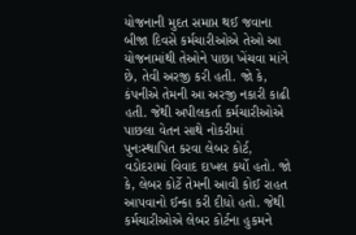યોજનાની મુદત સમાપ્ત થઈ જવાના બીજા દિવસે કર્મચારીઓએ તેઓ આ યોજનામાંથી તેઓને પાછા ખેંચવા માંગે છે, તેવી અરજી કરી હતી. જો કે, કંપનીએ તેમની આ અરજી નકારી કાઢી હતી. જેથી અપીલકર્તા કર્મચારીઓએ પાછલા વેતન સાથે નોકરીમાં પુનઃસ્થાપિત કરવા લેબર કોર્ટ, વડોદરામાં વિવાદ દાખલ કર્યો હતો. જો કે, લેબર કોર્ટે તેમની આવી કોઈ રાહત આપવાનો ઈન્કા કરી દીધો હતો. જેથી કર્મચારીઓએ લેબર કોર્ટના હુકમને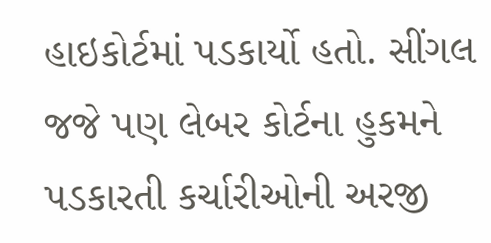હાઇકોર્ટમાં પડકાર્યો હતો. સીંગલ જજે પણ લેબર કોર્ટના હુકમને પડકારતી કર્ચારીઓની અરજી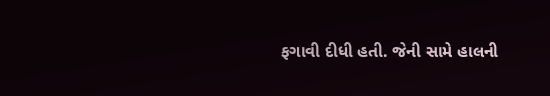ફગાવી દીધી હતી. જેની સામે હાલની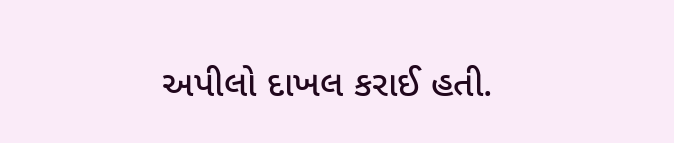અપીલો દાખલ કરાઈ હતી.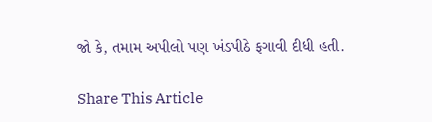જો કે, તમામ અપીલો પણ ખંડપીઠે ફગાવી દીધી હતી.

Share This Article